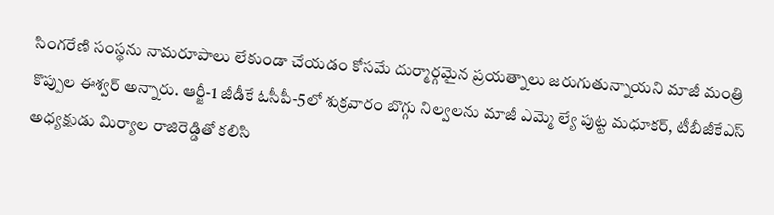సింగరేణి సంస్థను నామరూపాలు లేకుండా చేయడం కోసమే దుర్మార్గమైన ప్రయత్నాలు జరుగుతున్నాయని మాజీ మంత్రి కొప్పుల ఈశ్వర్ అన్నారు. ఆర్జీ-1 జీడీకే ఓసీపీ-5లో శుక్రవారం బొగ్గు నిల్వలను మాజీ ఎమ్మె ల్యే పుట్ట మధూకర్, టీబీజీకేఎస్ అధ్యక్షుడు మిర్యాల రాజిరెడ్డితో కలిసి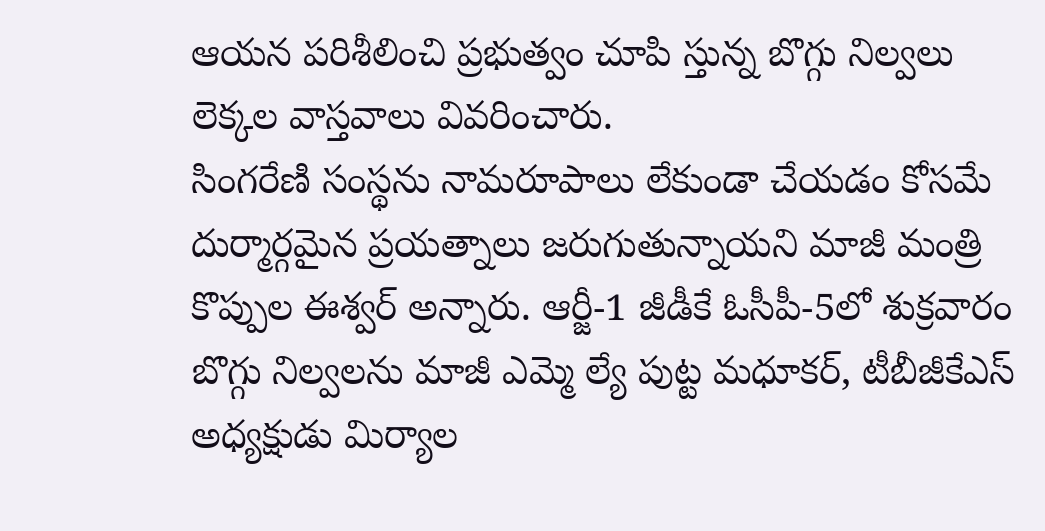ఆయన పరిశీలించి ప్రభుత్వం చూపి స్తున్న బొగ్గు నిల్వలు లెక్కల వాస్తవాలు వివరించారు.
సింగరేణి సంస్థను నామరూపాలు లేకుండా చేయడం కోసమే దుర్మార్గమైన ప్రయత్నాలు జరుగుతున్నాయని మాజీ మంత్రి కొప్పుల ఈశ్వర్ అన్నారు. ఆర్జీ-1 జీడీకే ఓసీపీ-5లో శుక్రవారం బొగ్గు నిల్వలను మాజీ ఎమ్మె ల్యే పుట్ట మధూకర్, టీబీజీకేఎస్ అధ్యక్షుడు మిర్యాల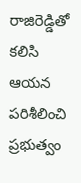రాజిరెడ్డితో కలిసి ఆయన పరిశీలించి ప్రభుత్వం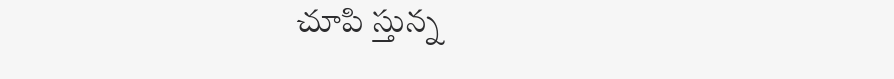చూపి స్తున్న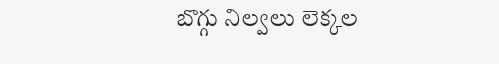బొగ్గు నిల్వలు లెక్కల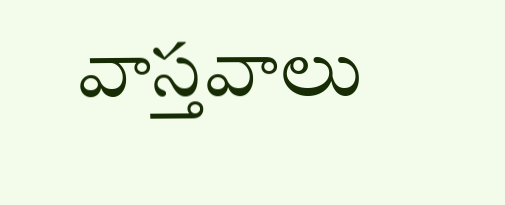వాస్తవాలు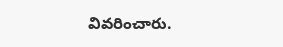వివరించారు.